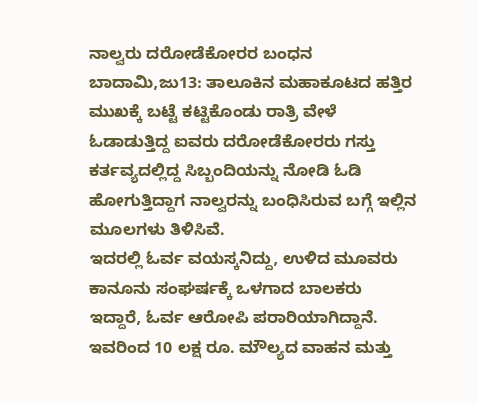ನಾಲ್ವರು ದರೋಡೆಕೋರರ ಬಂಧನ
ಬಾದಾಮಿ,ಜು13: ತಾಲೂಕಿನ ಮಹಾಕೂಟದ ಹತ್ತಿರ ಮುಖಕ್ಕೆ ಬಟ್ಟೆ ಕಟ್ಟಿಕೊಂಡು ರಾತ್ರಿ ವೇಳೆ ಓಡಾಡುತ್ತಿದ್ದ ಐವರು ದರೋಡೆಕೋರರು ಗಸ್ತು ಕರ್ತವ್ಯದಲ್ಲಿದ್ದ ಸಿಬ್ಬಂದಿಯನ್ನು ನೋಡಿ ಓಡಿ ಹೋಗುತ್ತಿದ್ದಾಗ ನಾಲ್ವರನ್ನು ಬಂಧಿಸಿರುವ ಬಗ್ಗೆ ಇಲ್ಲಿನ ಮೂಲಗಳು ತಿಳಿಸಿವೆ.
ಇದರಲ್ಲಿ ಓರ್ವ ವಯಸ್ಕನಿದ್ದು, ಉಳಿದ ಮೂವರು ಕಾನೂನು ಸಂಘರ್ಷಕ್ಕೆ ಒಳಗಾದ ಬಾಲಕರು ಇದ್ದಾರೆ, ಓರ್ವ ಆರೋಪಿ ಪರಾರಿಯಾಗಿದ್ದಾನೆ. ಇವರಿಂದ 10 ಲಕ್ಷ ರೂ. ಮೌಲ್ಯದ ವಾಹನ ಮತ್ತು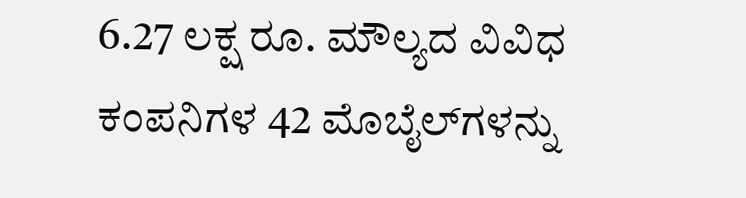6.27 ಲಕ್ಷ ರೂ. ಮೌಲ್ಯದ ವಿವಿಧ ಕಂಪನಿಗಳ 42 ಮೊಬೈಲ್‍ಗಳನ್ನು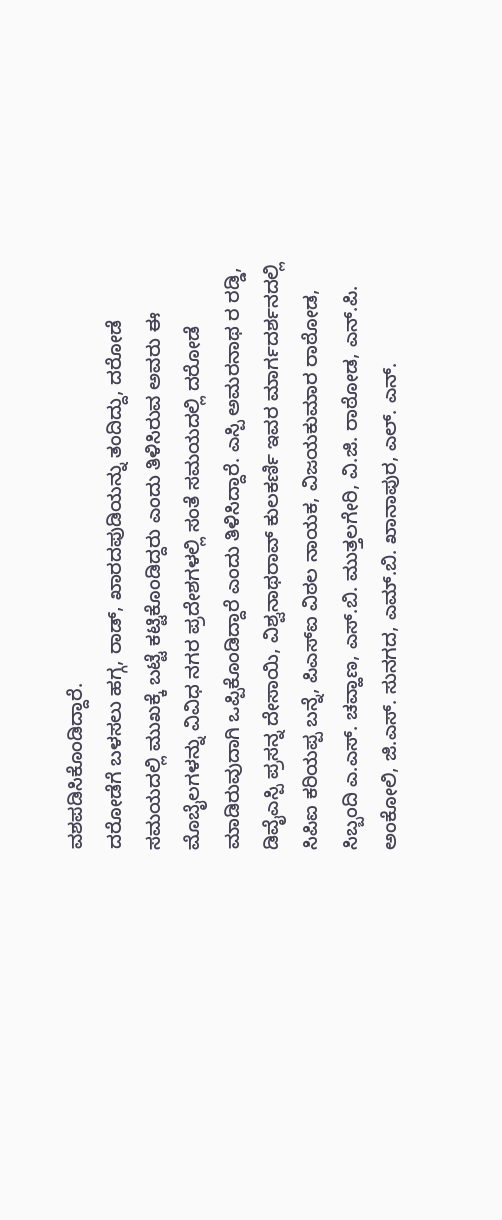ವಶಪಡಿಸಿಕೊಂಡಿದ್ದಾರೆ.
ದರೋಡೆಗೆ ಬಳಸಲು ಹಗ್ಗ, ರಾಡ್, ಖಾರದಪುಡಿಯನ್ನು ತಂದಿದ್ದು, ದರೋಡೆ ಸಮಯದಲ್ಲಿ ಮುಖಕ್ಕೆ ಬಟ್ಟೆ ಕಟ್ಟಿಕೊಂಡಿದ್ದರು ಎಂದು ತಿಳಿಸಿರುವ ಅವರು ಈ ಮೊಬೈಲಗಳನ್ನು ವಿವಿಧ ನಗರ ಪ್ರದೇಶಗಳಲ್ಲಿ ಸಂತೆ ಸಮಯದಲ್ಲಿ ದರೋಡೆ ಮಾಡಿರುವುದಾಗಿ ಒಪ್ಪಿಕೊಂಡಿದ್ದಾರೆ ಎಂದು ತಿಳಿಸಿದ್ದಾರೆ. ಎಸ್ಪಿ ಅಮರನಾಥ ರ ರಡ್ಡಿ, ಡಿವೈಎಸ್ಪಿ ಪ್ರಸನ್ನ ದೇಸಾಯಿ, ವಿಶ್ವನಾಥರಾವ್ ಕುಲಕರ್ಣಿ ಇವರ ಮಾರ್ಗದರ್ಶನದಲ್ಲಿ ಸಿಪಿಐ ಕರಿಯಪ್ಪ ಬನ್ನೆ, ಪಿಎಸ್‍ಐ ವಿಠಲ ನಾಯಕ, ವಿಜಯಕುಮಾರ ರಾಠೋಡ, ಸಿಬ್ಬಂದಿ ಎ.ಎಸ್. ಚವ್ಹಾಣ, ಎಸ್.ಬಿ. ಮುತ್ತಲಗೇರಿ, ವಿ.ಜಿ. ರಾಠೋಡ, ಎನ್.ಪಿ. ಅಂಕೋಲಿ, ಜಿ.ಎಸ್. ಸುನಗದ, ಎಮ್.ಬಿ. ಖಾನಾಪುರ, ಎಲ್. ಎನ್.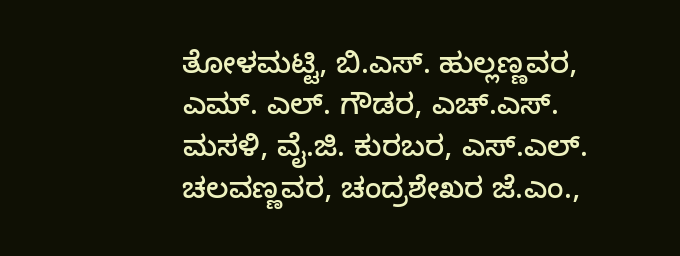ತೋಳಮಟ್ಟಿ, ಬಿ.ಎಸ್. ಹುಲ್ಲಣ್ಣವರ, ಎಮ್. ಎಲ್. ಗೌಡರ, ಎಚ್.ಎಸ್. ಮಸಳಿ, ವೈ.ಜಿ. ಕುರಬರ, ಎಸ್.ಎಲ್. ಚಲವಣ್ಣವರ, ಚಂದ್ರಶೇಖರ ಜೆ.ಎಂ.,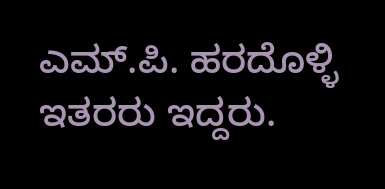ಎಮ್.ಪಿ. ಹರದೊಳ್ಳಿ ಇತರರು ಇದ್ದರು.